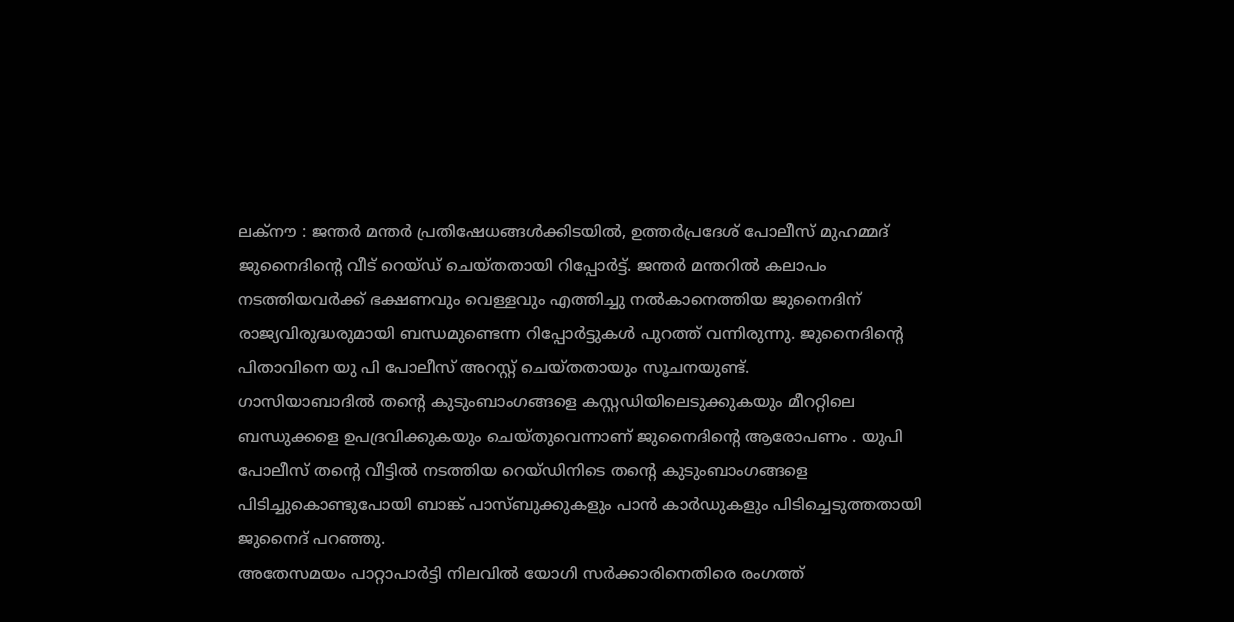ലക്നൗ : ജന്തർ മന്തർ പ്രതിഷേധങ്ങൾക്കിടയിൽ, ഉത്തർപ്രദേശ് പോലീസ് മുഹമ്മദ് ജുനൈദിന്റെ വീട് റെയ്ഡ് ചെയ്തതായി റിപ്പോർട്ട്. ജന്തർ മന്തറിൽ കലാപം നടത്തിയവർക്ക് ഭക്ഷണവും വെള്ളവും എത്തിച്ചു നൽകാനെത്തിയ ജുനൈദിന് രാജ്യവിരുദ്ധരുമായി ബന്ധമുണ്ടെന്ന റിപ്പോർട്ടുകൾ പുറത്ത് വന്നിരുന്നു. ജുനൈദിന്റെ പിതാവിനെ യു പി പോലീസ് അറസ്റ്റ് ചെയ്തതായും സൂചനയുണ്ട്.
ഗാസിയാബാദിൽ തന്റെ കുടുംബാംഗങ്ങളെ കസ്റ്റഡിയിലെടുക്കുകയും മീററ്റിലെ ബന്ധുക്കളെ ഉപദ്രവിക്കുകയും ചെയ്തുവെന്നാണ് ജുനൈദിന്റെ ആരോപണം . യുപി പോലീസ് തന്റെ വീട്ടിൽ നടത്തിയ റെയ്ഡിനിടെ തന്റെ കുടുംബാംഗങ്ങളെ പിടിച്ചുകൊണ്ടുപോയി ബാങ്ക് പാസ്ബുക്കുകളും പാൻ കാർഡുകളും പിടിച്ചെടുത്തതായി ജുനൈദ് പറഞ്ഞു.
അതേസമയം പാറ്റാപാർട്ടി നിലവിൽ യോഗി സർക്കാരിനെതിരെ രംഗത്ത്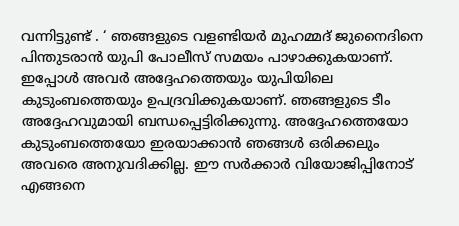വന്നിട്ടുണ്ട് . ‘ ഞങ്ങളുടെ വളണ്ടിയർ മുഹമ്മദ് ജുനൈദിനെ പിന്തുടരാൻ യുപി പോലീസ് സമയം പാഴാക്കുകയാണ്. ഇപ്പോൾ അവർ അദ്ദേഹത്തെയും യുപിയിലെ കുടുംബത്തെയും ഉപദ്രവിക്കുകയാണ്. ഞങ്ങളുടെ ടീം അദ്ദേഹവുമായി ബന്ധപ്പെട്ടിരിക്കുന്നു. അദ്ദേഹത്തെയോ കുടുംബത്തെയോ ഇരയാക്കാൻ ഞങ്ങൾ ഒരിക്കലും അവരെ അനുവദിക്കില്ല. ഈ സർക്കാർ വിയോജിപ്പിനോട് എങ്ങനെ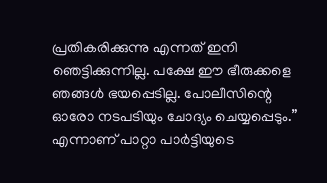പ്രതികരിക്കുന്നു എന്നത് ഇനി ഞെട്ടിക്കുന്നില്ല. പക്ഷേ ഈ ഭീരുക്കളെ ഞങ്ങൾ ഭയപ്പെടില്ല. പോലീസിന്റെ ഓരോ നടപടിയും ചോദ്യം ചെയ്യപ്പെടും.” എന്നാണ് പാറ്റാ പാർട്ടിയുടെ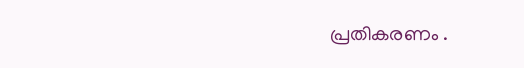പ്രതികരണം .